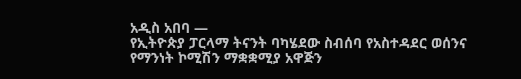አዲስ አበባ —
የኢትዮጵያ ፓርላማ ትናንት ባካሄደው ስብሰባ የአስተዳደር ወሰንና የማንነት ኮሚሽን ማቋቋሚያ አዋጅን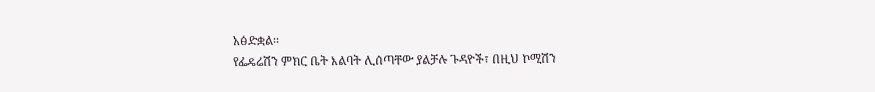አፅድቋል፡፡
የፌዴሬሽን ምክር ቤት እልባት ሊሰጣቸው ያልቻሉ ጉዳዮች፣ በዚህ ኮሚሽን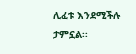ሊፈቱ እንደሚችሉ ታምኗል፡፡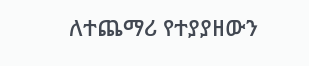ለተጨማሪ የተያያዘውን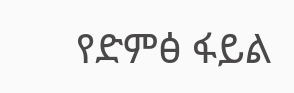የድምፅ ፋይል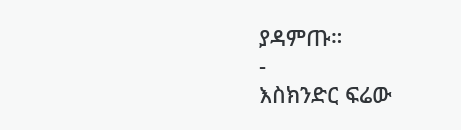ያዳምጡ።
-
እስክንድር ፍሬው